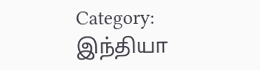Category: இந்தியா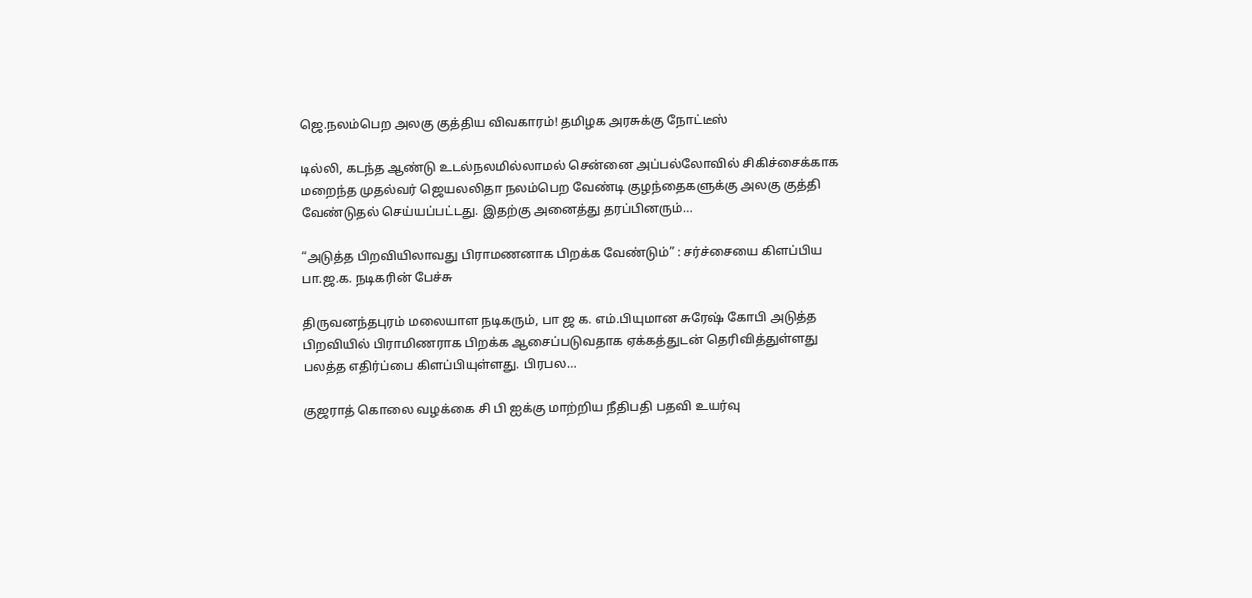ஜெ.நலம்பெற அலகு குத்திய விவகாரம்! தமிழக அரசுக்கு நோட்டீஸ்

டில்லி, கடந்த ஆண்டு உடல்நலமில்லாமல் சென்னை அப்பல்லோவில் சிகிச்சைக்காக மறைந்த முதல்வர் ஜெயலலிதா நலம்பெற வேண்டி குழந்தைகளுக்கு அலகு குத்தி வேண்டுதல் செய்யப்பட்டது. இதற்கு அனைத்து தரப்பினரும்…

“அடுத்த பிறவியிலாவது பிராமணனாக பிறக்க வேண்டும்” : சர்ச்சையை கிளப்பிய பா.ஜ.க. நடிகரின் பேச்சு

திருவனந்தபுரம் மலையாள நடிகரும், பா ஜ க. எம்.பியுமான சுரேஷ் கோபி அடுத்த பிறவியில் பிராமிணராக பிறக்க ஆசைப்படுவதாக ஏக்கத்துடன் தெரிவித்துள்ளது பலத்த எதிர்ப்பை கிளப்பியுள்ளது. பிரபல…

குஜராத் கொலை வழக்கை சி பி ஐக்கு மாற்றிய நீதிபதி பதவி உயர்வு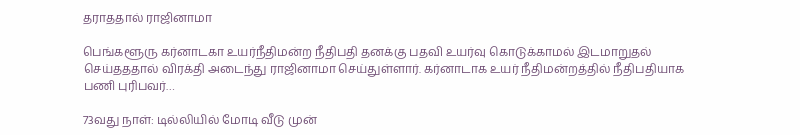தராததால் ராஜினாமா

பெங்களூரு கர்னாடகா உயர்நீதிமன்ற நீதிபதி தனக்கு பதவி உயர்வு கொடுக்காமல் இடமாறுதல் செய்தததால் விரக்தி அடைந்து ராஜினாமா செய்துள்ளார். கர்னாடாக உயர் நீதிமன்றத்தில் நீதிபதியாக பணி புரிபவர்…

73வது நாள்: டில்லியில் மோடி வீடு முன்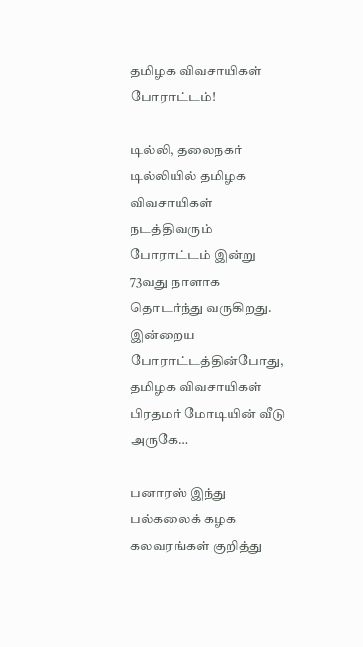தமிழக விவசாயிகள் போராட்டம்!

டில்லி, தலைநகர் டில்லியில் தமிழக விவசாயிகள் நடத்திவரும் போராட்டம் இன்று 73வது நாளாக தொடர்ந்து வருகிறது. இன்றைய போராட்டத்தின்போது, தமிழக விவசாயிகள் பிரதமர் மோடியின் வீடு அருகே…

பனாரஸ் இந்து பல்கலைக் கழக கலவரங்கள் குறித்து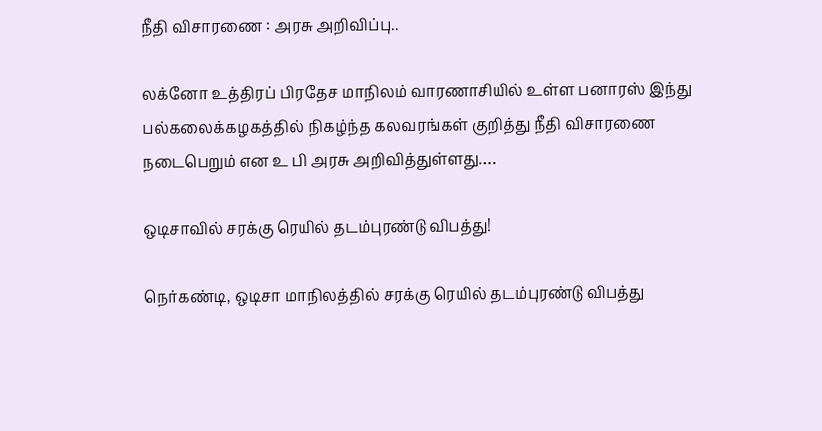நீதி விசாரணை : அரசு அறிவிப்பு..

லக்னோ உத்திரப் பிரதேச மாநிலம் வாரணாசியில் உள்ள பனாரஸ் இந்து பல்கலைக்கழகத்தில் நிகழ்ந்த கலவரங்கள் குறித்து நீதி விசாரணை நடைபெறும் என உ பி அரசு அறிவித்துள்ளது.…

ஒடிசாவில் சரக்கு ரெயில் தடம்புரண்டு விபத்து!

நெர்கண்டி, ஒடிசா மாநிலத்தில் சரக்கு ரெயில் தடம்புரண்டு விபத்து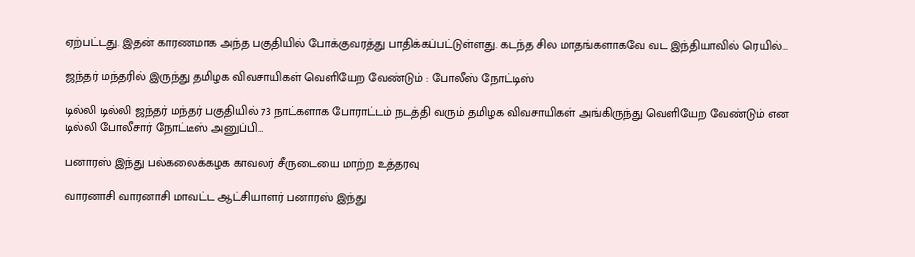ஏற்பட்டது. இதன் காரணமாக அந்த பகுதியில் போக்குவரத்து பாதிக்கப்பட்டுள்ளது. கடந்த சில மாதங்களாகவே வட இந்தியாவில் ரெயில்…

ஜந்தர் மந்தரில் இருந்து தமிழக விவசாயிகள் வெளியேற வேண்டும் : போலீஸ் நோட்டிஸ்

டில்லி டில்லி ஜந்தர் மந்தர் பகுதியில் 73 நாட்களாக போராட்டம் நடத்தி வரும் தமிழக விவசாயிகள் அங்கிருந்து வெளியேற வேண்டும் என டில்லி போலீசார் நோட்டீஸ் அனுப்பி…

பனாரஸ் இந்து பல்கலைக்கழக காவலர் சீருடையை மாற்ற உத்தரவு

வாரனாசி வாரனாசி மாவட்ட ஆட்சியாளர் பனாரஸ் இந்து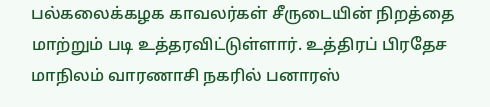பல்கலைக்கழக காவலர்கள் சீருடையின் நிறத்தை மாற்றும் படி உத்தரவிட்டுள்ளார். உத்திரப் பிரதேச மாநிலம் வாரணாசி நகரில் பனாரஸ்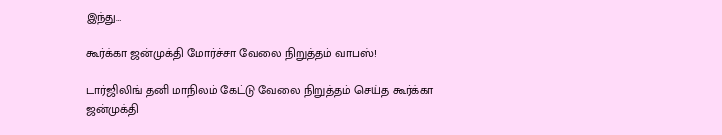இந்து…

கூர்க்கா ஜன்முக்தி மோர்ச்சா வேலை நிறுத்தம் வாபஸ்!

டார்ஜிலிங் தனி மாநிலம் கேட்டு வேலை நிறுத்தம் செய்த கூர்க்கா ஜன்முக்தி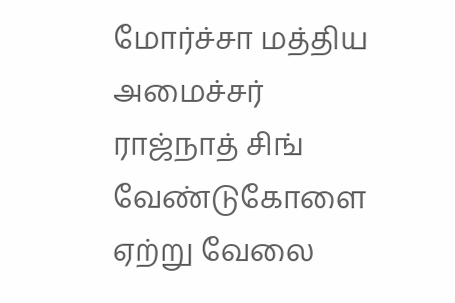மோர்ச்சா மத்திய அமைச்சர் ராஜ்நாத் சிங் வேண்டுகோளை ஏற்று வேலை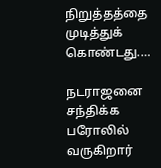நிறுத்தத்தை முடித்துக் கொண்டது.…

நடராஜனை சந்திக்க பரோலில் வருகிறார்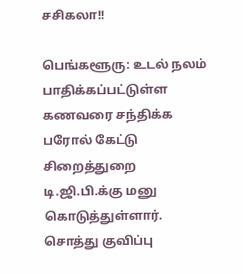சசிகலா!!

பெங்களூரு: உடல் நலம் பாதிக்கப்பட்டுள்ள கணவரை சந்திக்க பரோல் கேட்டு சிறைத்துறை டி.ஜி.பி.க்கு மனு கொடுத்துள்ளார். சொத்து குவிப்பு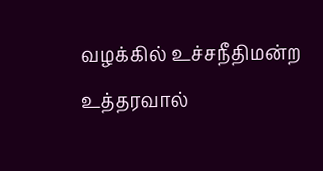வழக்கில் உச்சநீதிமன்ற உத்தரவால்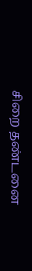சிறை தண்டனை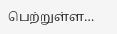பெற்றுள்ள…